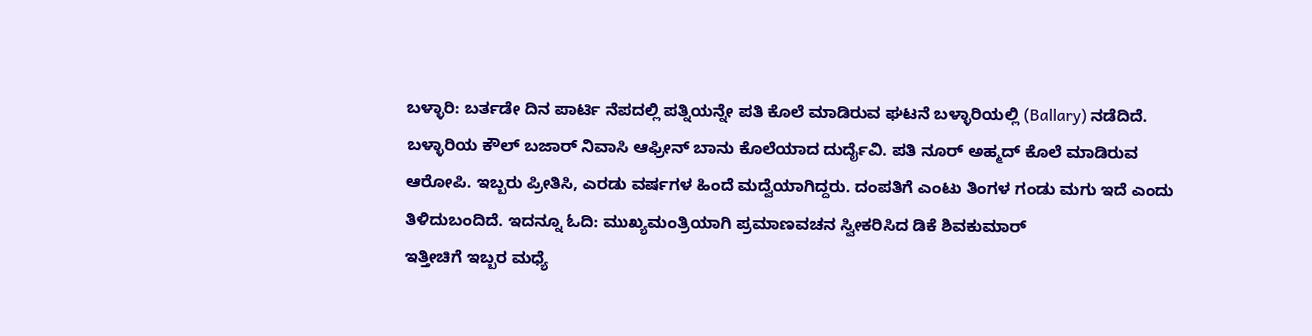ಬಳ್ಳಾರಿ: ಬರ್ತಡೇ ದಿನ ಪಾರ್ಟಿ ನೆಪದಲ್ಲಿ ಪತ್ನಿಯನ್ನೇ ಪತಿ ಕೊಲೆ ಮಾಡಿರುವ ಘಟನೆ ಬಳ್ಳಾರಿಯಲ್ಲಿ (Ballary) ನಡೆದಿದೆ.
ಬಳ್ಳಾರಿಯ ಕೌಲ್ ಬಜಾರ್ ನಿವಾಸಿ ಆಫ್ರೀನ್ ಬಾನು ಕೊಲೆಯಾದ ದುರ್ದೈವಿ. ಪತಿ ನೂರ್ ಅಹ್ಮದ್ ಕೊಲೆ ಮಾಡಿರುವ ಆರೋಪಿ. ಇಬ್ಬರು ಪ್ರೀತಿಸಿ, ಎರಡು ವರ್ಷಗಳ ಹಿಂದೆ ಮದ್ವೆಯಾಗಿದ್ದರು. ದಂಪತಿಗೆ ಎಂಟು ತಿಂಗಳ ಗಂಡು ಮಗು ಇದೆ ಎಂದು ತಿಳಿದುಬಂದಿದೆ. ಇದನ್ನೂ ಓದಿ: ಮುಖ್ಯಮಂತ್ರಿಯಾಗಿ ಪ್ರಮಾಣವಚನ ಸ್ವೀಕರಿಸಿದ ಡಿಕೆ ಶಿವಕುಮಾರ್
ಇತ್ತೀಚಿಗೆ ಇಬ್ಬರ ಮಧ್ಯೆ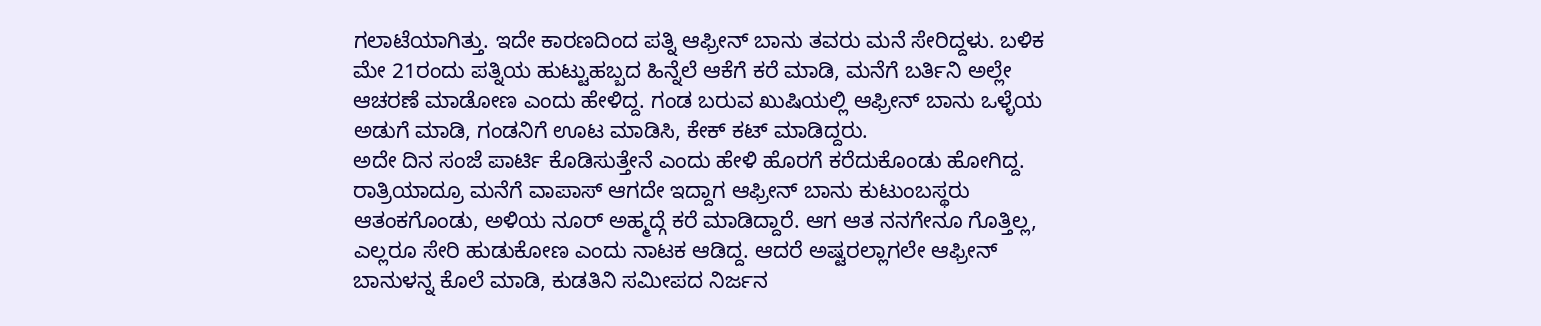ಗಲಾಟೆಯಾಗಿತ್ತು. ಇದೇ ಕಾರಣದಿಂದ ಪತ್ನಿ ಆಫ್ರೀನ್ ಬಾನು ತವರು ಮನೆ ಸೇರಿದ್ದಳು. ಬಳಿಕ ಮೇ 21ರಂದು ಪತ್ನಿಯ ಹುಟ್ಟುಹಬ್ಬದ ಹಿನ್ನೆಲೆ ಆಕೆಗೆ ಕರೆ ಮಾಡಿ, ಮನೆಗೆ ಬರ್ತಿನಿ ಅಲ್ಲೇ ಆಚರಣೆ ಮಾಡೋಣ ಎಂದು ಹೇಳಿದ್ದ. ಗಂಡ ಬರುವ ಖುಷಿಯಲ್ಲಿ ಆಫ್ರೀನ್ ಬಾನು ಒಳ್ಳೆಯ ಅಡುಗೆ ಮಾಡಿ, ಗಂಡನಿಗೆ ಊಟ ಮಾಡಿಸಿ, ಕೇಕ್ ಕಟ್ ಮಾಡಿದ್ದರು.
ಅದೇ ದಿನ ಸಂಜೆ ಪಾರ್ಟಿ ಕೊಡಿಸುತ್ತೇನೆ ಎಂದು ಹೇಳಿ ಹೊರಗೆ ಕರೆದುಕೊಂಡು ಹೋಗಿದ್ದ. ರಾತ್ರಿಯಾದ್ರೂ ಮನೆಗೆ ವಾಪಾಸ್ ಆಗದೇ ಇದ್ದಾಗ ಆಫ್ರೀನ್ ಬಾನು ಕುಟುಂಬಸ್ಥರು ಆತಂಕಗೊಂಡು, ಅಳಿಯ ನೂರ್ ಅಹ್ಮದ್ಗೆ ಕರೆ ಮಾಡಿದ್ದಾರೆ. ಆಗ ಆತ ನನಗೇನೂ ಗೊತ್ತಿಲ್ಲ, ಎಲ್ಲರೂ ಸೇರಿ ಹುಡುಕೋಣ ಎಂದು ನಾಟಕ ಆಡಿದ್ದ. ಆದರೆ ಅಷ್ಟರಲ್ಲಾಗಲೇ ಆಫ್ರೀನ್ ಬಾನುಳನ್ನ ಕೊಲೆ ಮಾಡಿ, ಕುಡತಿನಿ ಸಮೀಪದ ನಿರ್ಜನ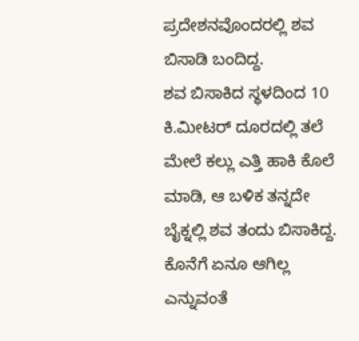ಪ್ರದೇಶನವೊಂದರಲ್ಲಿ ಶವ ಬಿಸಾಡಿ ಬಂದಿದ್ದ.
ಶವ ಬಿಸಾಕಿದ ಸ್ಥಳದಿಂದ 10 ಕಿ.ಮೀಟರ್ ದೂರದಲ್ಲಿ ತಲೆ ಮೇಲೆ ಕಲ್ಲು ಎತ್ತಿ ಹಾಕಿ ಕೊಲೆ ಮಾಡಿ, ಆ ಬಳಿಕ ತನ್ನದೇ ಬೈಕ್ನಲ್ಲಿ ಶವ ತಂದು ಬಿಸಾಕಿದ್ದ. ಕೊನೆಗೆ ಏನೂ ಆಗಿಲ್ಲ ಎನ್ನುವಂತೆ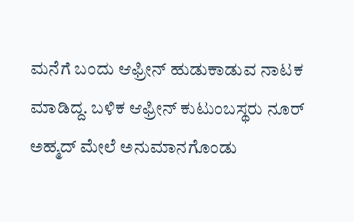ಮನೆಗೆ ಬಂದು ಆಫ್ರೀನ್ ಹುಡುಕಾಡುವ ನಾಟಕ ಮಾಡಿದ್ದ. ಬಳಿಕ ಆಫ್ರೀನ್ ಕುಟುಂಬಸ್ಥರು ನೂರ್ ಅಹ್ಮದ್ ಮೇಲೆ ಅನುಮಾನಗೊಂಡು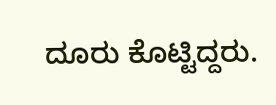ದೂರು ಕೊಟ್ಟಿದ್ದರು.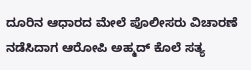ದೂರಿನ ಆಧಾರದ ಮೇಲೆ ಪೊಲೀಸರು ವಿಚಾರಣೆ ನಡೆಸಿದಾಗ ಆರೋಪಿ ಅಹ್ಮದ್ ಕೊಲೆ ಸತ್ಯ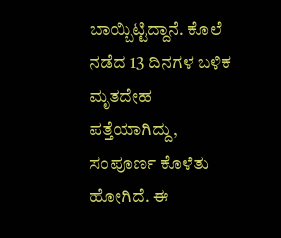ಬಾಯ್ಬಿಟ್ಟಿದ್ದಾನೆ. ಕೊಲೆ ನಡೆದ 13 ದಿನಗಳ ಬಳಿಕ ಮೃತದೇಹ ಪತ್ತೆಯಾಗಿದ್ದು, ಸಂಪೂರ್ಣ ಕೊಳೆತು ಹೋಗಿದೆ. ಈ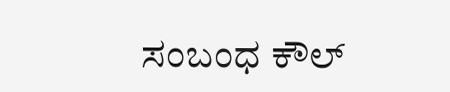ಸಂಬಂಧ ಕೌಲ್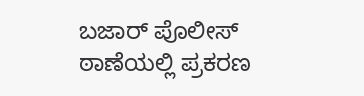ಬಜಾರ್ ಪೊಲೀಸ್ ಠಾಣೆಯಲ್ಲಿ ಪ್ರಕರಣ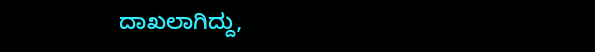ದಾಖಲಾಗಿದ್ದು,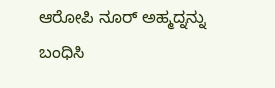ಆರೋಪಿ ನೂರ್ ಅಹ್ಮದ್ನನ್ನು ಬಂಧಿಸಿ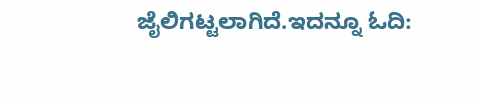ಜೈಲಿಗಟ್ಟಲಾಗಿದೆ.ಇದನ್ನೂ ಓದಿ: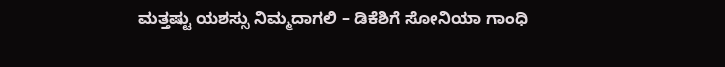ಮತ್ತಷ್ಟು ಯಶಸ್ಸು ನಿಮ್ಮದಾಗಲಿ – ಡಿಕೆಶಿಗೆ ಸೋನಿಯಾ ಗಾಂಧಿ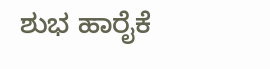ಶುಭ ಹಾರೈಕೆ